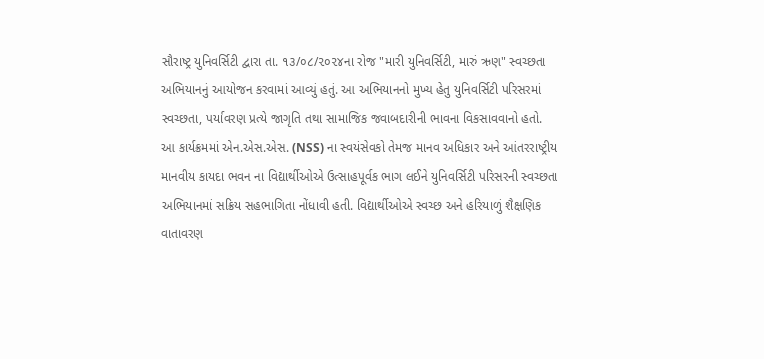સૌરાષ્ટ્ર યુનિવર્સિટી દ્વારા તા. ૧૩/૦૮/૨૦૨૪ના રોજ "મારી યુનિવર્સિટી, મારું ઋણ" સ્વચ્છતા અભિયાનનું આયોજન કરવામાં આવ્યું હતું. આ અભિયાનનો મુખ્ય હેતુ યુનિવર્સિટી પરિસરમાં સ્વચ્છતા, પર્યાવરણ પ્રત્યે જાગૃતિ તથા સામાજિક જવાબદારીની ભાવના વિકસાવવાનો હતો.
આ કાર્યક્રમમાં એન.એસ.એસ. (NSS) ના સ્વયંસેવકો તેમજ માનવ અધિકાર અને આંતરરાષ્ટ્રીય માનવીય કાયદા ભવન ના વિદ્યાર્થીઓએ ઉત્સાહપૂર્વક ભાગ લઈને યુનિવર્સિટી પરિસરની સ્વચ્છતા અભિયાનમાં સક્રિય સહભાગિતા નોંધાવી હતી. વિદ્યાર્થીઓએ સ્વચ્છ અને હરિયાળું શૈક્ષણિક વાતાવરણ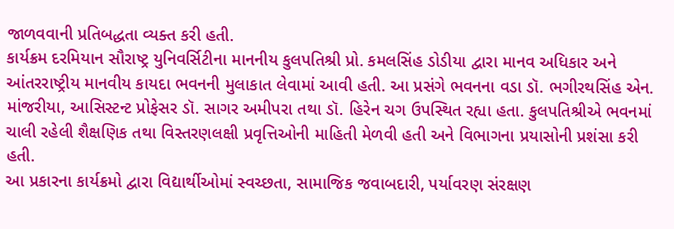જાળવવાની પ્રતિબદ્ધતા વ્યક્ત કરી હતી.
કાર્યક્રમ દરમિયાન સૌરાષ્ટ્ર યુનિવર્સિટીના માનનીય કુલપતિશ્રી પ્રો. કમલસિંહ ડોડીયા દ્વારા માનવ અધિકાર અને આંતરરાષ્ટ્રીય માનવીય કાયદા ભવનની મુલાકાત લેવામાં આવી હતી. આ પ્રસંગે ભવનના વડા ડૉ. ભગીરથસિંહ એન. માંજરીયા, આસિસ્ટન્ટ પ્રોફેસર ડૉ. સાગર અમીપરા તથા ડૉ. હિરેન ચગ ઉપસ્થિત રહ્યા હતા. કુલપતિશ્રીએ ભવનમાં ચાલી રહેલી શૈક્ષણિક તથા વિસ્તરણલક્ષી પ્રવૃત્તિઓની માહિતી મેળવી હતી અને વિભાગના પ્રયાસોની પ્રશંસા કરી હતી.
આ પ્રકારના કાર્યક્રમો દ્વારા વિદ્યાર્થીઓમાં સ્વચ્છતા, સામાજિક જવાબદારી, પર્યાવરણ સંરક્ષણ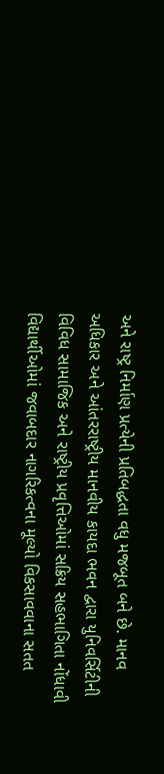અને રાષ્ટ્ર નિર્માણ પ્રત્યેની પ્રતિબદ્ધતા વધુ મજબૂત બને છે. માનવ અધિકાર અને આંતરરાષ્ટ્રીય માનવીય કાયદા ભવન દ્વારા યુનિવર્સિટીની વિવિધ સામાજિક અને રાષ્ટ્રીય પ્રવૃત્તિઓમાં સક્રિય સહભાગિતા નોંધાવી વિદ્યાર્થીઓમાં જવાબદાર નાગરિકત્વના મૂલ્યો વિકસાવવાના સતત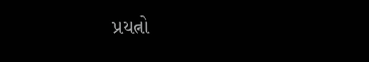પ્રયત્નો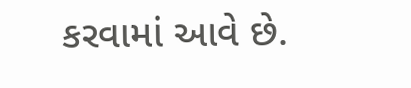કરવામાં આવે છે.